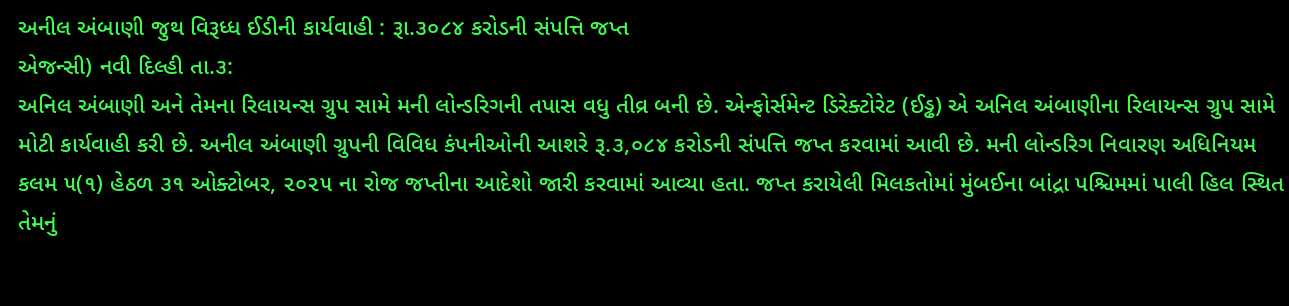અનીલ અંબાણી જુથ વિરૂધ્ધ ઈડીની કાર્યવાહી : રૂા.૩૦૮૪ કરોડની સંપત્તિ જપ્ત
એજન્સી) નવી દિલ્હી તા.૩:
અનિલ અંબાણી અને તેમના રિલાયન્સ ગ્રુપ સામે મની લોન્ડરિગની તપાસ વધુ તીવ્ર બની છે. એન્ફોર્સમેન્ટ ડિરેક્ટોરેટ (ઈડ્ઢ) એ અનિલ અંબાણીના રિલાયન્સ ગ્રુપ સામે મોટી કાર્યવાહી કરી છે. અનીલ અંબાણી ગ્રુપની વિવિધ કંપનીઓની આશરે રૂ.૩,૦૮૪ કરોડની સંપત્તિ જપ્ત કરવામાં આવી છે. મની લોન્ડરિગ નિવારણ અધિનિયમ કલમ ૫(૧) હેઠળ ૩૧ ઓક્ટોબર, ૨૦૨૫ ના રોજ જપ્તીના આદેશો જારી કરવામાં આવ્યા હતા. જપ્ત કરાયેલી મિલકતોમાં મુંબઈના બાંદ્રા પશ્ચિમમાં પાલી હિલ સ્થિત તેમનું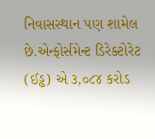નિવાસસ્થાન પણ શામેલ છે.એન્ફોર્સમેન્ટ ડિરેક્ટોરેટ (ઈડ્ઢ) એ ૩,૦૮૪ કરોડ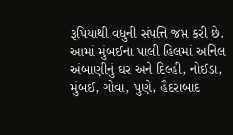રૂપિયાથી વધુની સંપત્તિ જપ્ત કરી છે. આમાં મુંબઈના પાલી હિલમાં અનિલ અંબાણીનું ઘર અને દિલ્હી, નોઈડા, મુંબઈ, ગોવા, પુણે, હૈદરાબાદ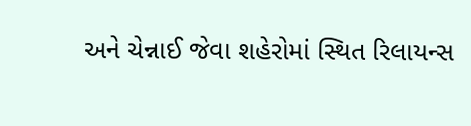અને ચેન્નાઈ જેવા શહેરોમાં સ્થિત રિલાયન્સ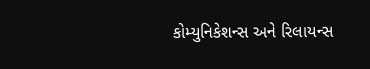કોમ્યુનિકેશન્સ અને રિલાયન્સ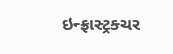ઇન્ફ્રાસ્ટ્રક્ચર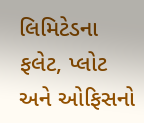લિમિટેડના ફલેટ, પ્લોટ અને ઓફિસનો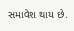સમાવેશ થાય છે.